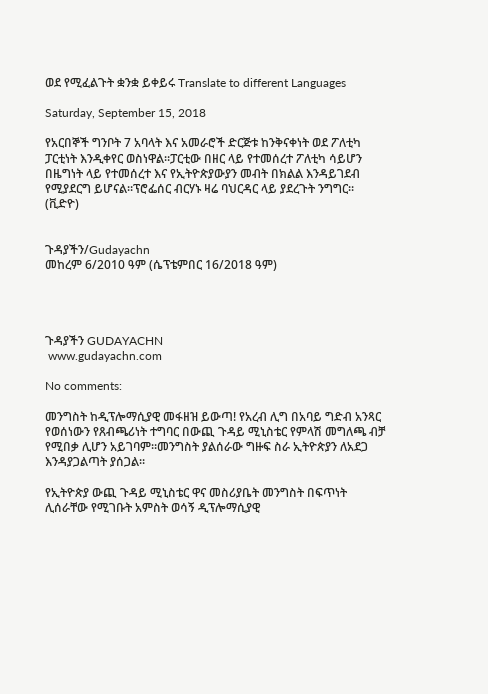ወደ የሚፈልጉት ቋንቋ ይቀይሩ Translate to different Languages

Saturday, September 15, 2018

የአርበኞች ግንቦት 7 አባላት እና አመራሮች ድርጅቱ ከንቅናቀነት ወደ ፖለቲካ ፓርቲነት እንዲቀየር ወስነዋል።ፓርቲው በዘር ላይ የተመሰረተ ፖለቲካ ሳይሆን በዜግነት ላይ የተመሰረተ እና የኢትዮጵያውያን መብት በክልል እንዳይገደብ የሚያደርግ ይሆናል።ፕሮፌሰር ብርሃኑ ዛሬ ባህርዳር ላይ ያደረጉት ንግግር። (ቪድዮ)


ጉዳያችን/Gudayachn
መከረም 6/2010 ዓም (ሴፕቴምበር 16/2018 ዓም)




ጉዳያችን GUDAYACHN
 www.gudayachn.com

No comments:

መንግስት ከዲፕሎማሲያዊ መፋዘዝ ይውጣ! የአረብ ሊግ በአባይ ግድብ አንጻር የወሰነውን የጸብጫሪነት ተግባር በውጪ ጉዳይ ሚኒስቴር የምላሽ መግለጫ ብቻ የሚበቃ ሊሆን አይገባም።መንግስት ያልሰራው ግዙፍ ስራ ኢትዮጵያን ለአደጋ እንዳያጋልጣት ያሰጋል።

የኢትዮጵያ ውጪ ጉዳይ ሚኒስቴር ዋና መስሪያቤት መንግስት በፍጥነት ሊሰራቸው የሚገቡት አምስት ወሳኝ ዲፕሎማሲያዊ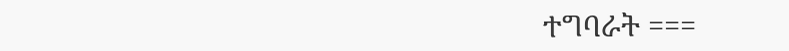ተግባራት ===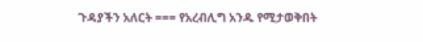ጉዳያችን አለርት === የአረብሊግ አንዱ የሚታወቅበት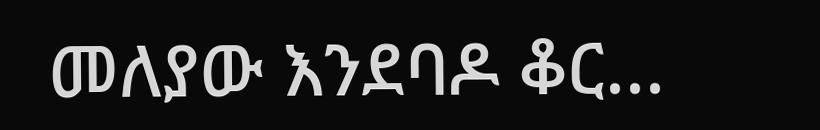መለያው እንደባዶ ቆር...